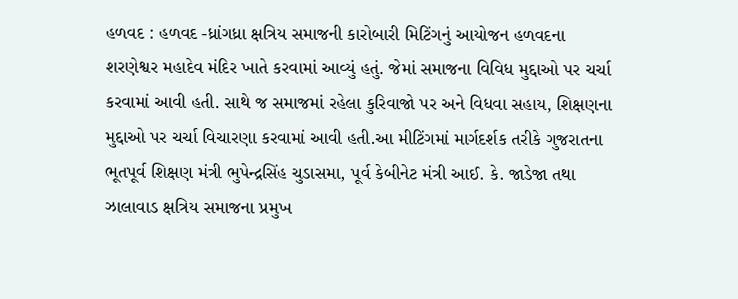હળવદ : હળવદ -ધ્રાંગધ્રા ક્ષત્રિય સમાજની કારોબારી મિટિંગનું આયોજન હળવદના શરણેશ્વર મહાદેવ મંદિર ખાતે કરવામાં આવ્યું હતું. જેમાં સમાજના વિવિધ મુદ્દાઓ પર ચર્ચા કરવામાં આવી હતી. સાથે જ સમાજમાં રહેલા કુરિવાજો પર અને વિધવા સહાય, શિક્ષણના મુદ્દાઓ પર ચર્ચા વિચારણા કરવામાં આવી હતી.આ મીટિંગમાં માર્ગદર્શક તરીકે ગુજરાતના ભૂતપૂર્વ શિક્ષણ મંત્રી ભુપેન્દ્રસિંહ ચુડાસમા, પૂર્વ કેબીનેટ મંત્રી આઈ. કે. જાડેજા તથા ઝાલાવાડ ક્ષત્રિય સમાજના પ્રમુખ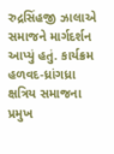રુદ્રસિંહજી ઝાલાએ સમાજને માર્ગદર્શન આપ્યું હતું. કાર્યક્રમ હળવદ-ધ્રાંગધ્રા ક્ષત્રિય સમાજના પ્રમુખ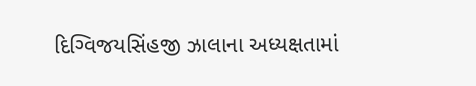દિગ્વિજયસિંહજી ઝાલાના અધ્યક્ષતામાં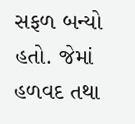સફળ બન્યો હતો. જેમાં હળવદ તથા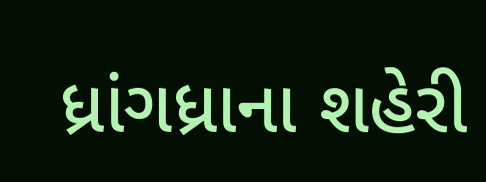ધ્રાંગધ્રાના શહેરી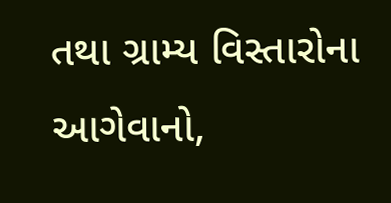તથા ગ્રામ્ય વિસ્તારોના આગેવાનો,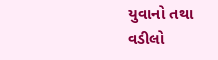યુવાનો તથા વડીલો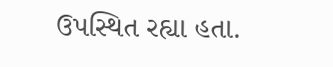ઉપસ્થિત રહ્યા હતા.